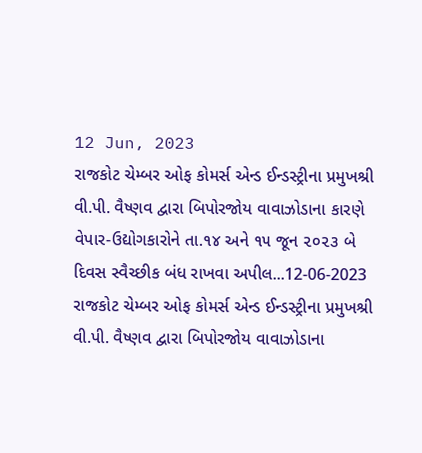12 Jun, 2023
રાજકોટ ચેમ્બર ઓફ કોમર્સ એન્ડ ઈન્ડસ્ટ્રીના પ્રમુખશ્રી વી.પી. વૈષ્ણવ દ્વારા બિપોરજોય વાવાઝોડાના કારણે વેપાર-ઉદ્યોગકારોને તા.૧૪ અને ૧૫ જૂન ૨૦૨૩ બે દિવસ સ્વૈચ્છીક બંધ રાખવા અપીલ...12-06-2023
રાજકોટ ચેમ્બર ઓફ કોમર્સ એન્ડ ઈન્ડસ્ટ્રીના પ્રમુખશ્રી વી.પી. વૈષ્ણવ દ્વારા બિપોરજોય વાવાઝોડાના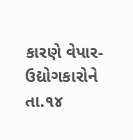કારણે વેપાર-ઉદ્યોગકારોને તા.૧૪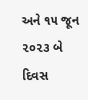અને ૧૫ જૂન ૨૦૨૩ બે દિવસ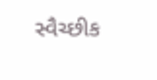સ્વૈચ્છીક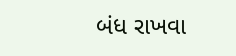બંધ રાખવા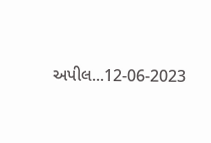અપીલ...12-06-2023